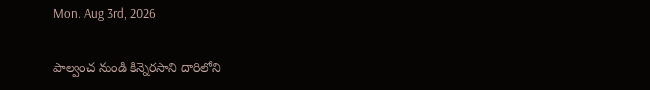Mon. Aug 3rd, 2026

పాల్వంచ నుండి కిన్నెరసాని దారిలోని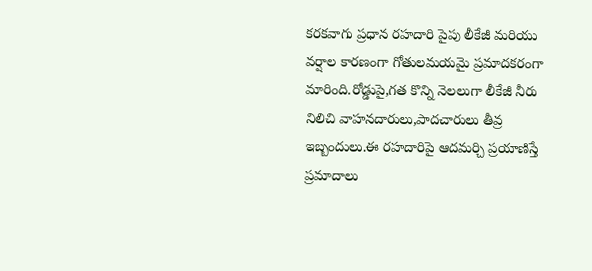కరకవాగు ప్రధాన రహదారి పైపు లీకేజీ మరియు వర్షాల కారణంగా గోతులమయమై ప్రమాదకరంగా మారింది.రోడ్డుపై,గత కొన్ని నెలలుగా లీకేజీ నీరు నిలిచి వాహనదారులు,పాదచారులు తీవ్ర ఇబ్బందులు.ఈ రహదారిపై ఆదమర్చి ప్రయాణిస్తే ప్రమాదాలు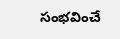సంభవించే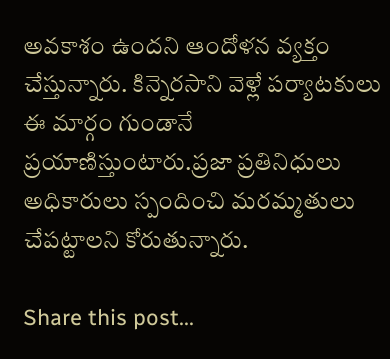అవకాశం ఉందని ఆందోళన వ్యక్తం చేస్తున్నారు. కిన్నెరసాని వెళ్లే పర్యాటకులు ఈ మార్గం గుండానే ప్రయాణిస్తుంటారు.ప్రజా ప్రతినిధులు అధికారులు స్పందించి మరమ్మతులు చేపట్టాలని కోరుతున్నారు.

Share this post...